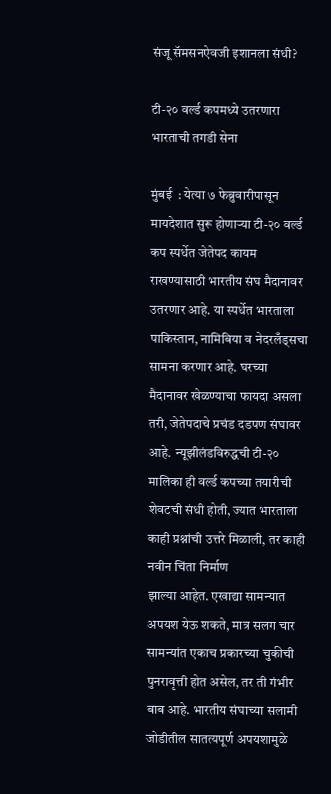संजू सॅमसनऐवजी इशानला संधी?

टी-२० वर्ल्ड कपमध्ये उतरणारा भारताची तगडी सेना

मुंबई  : येत्या ७ फेब्रुवारीपासून मायदेशात सुरू होणाऱ्या टी-२० वर्ल्ड कप स्पर्धेत जेतेपद कायम राखण्यासाठी भारतीय संघ मैदानावर उतरणार आहे. या स्पर्धेत भारताला पाकिस्तान, नामिबिया व नेदरलँड्सचा सामना करणार आहे. घरच्या मैदानावर खेळण्याचा फायदा असला तरी, जेतेपदाचे प्रचंड दडपण संघावर आहे. न्यूझीलंडविरुद्धची टी-२० मालिका ही वर्ल्ड कपच्या तयारीची शेवटची संधी होती, ज्यात भारताला काही प्रश्नांची उत्तरे मिळाली, तर काही नवीन चिंता निर्माण
झाल्या आहेत. एखाद्या सामन्यात अपयश येऊ शकते, मात्र सलग चार सामन्यांत एकाच प्रकारच्या चुकीची पुनरावृत्ती होत असेल, तर ती गंभीर बाब आहे. भारतीय संघाच्या सलामी जोडीतील सातत्यपूर्ण अपयशामुळे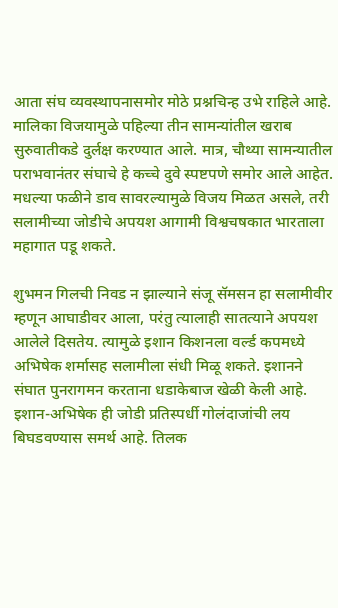आता संघ व्यवस्थापनासमोर मोठे प्रश्नचिन्ह उभे राहिले आहे. मालिका विजयामुळे पहिल्या तीन सामन्यांतील खराब सुरुवातीकडे दुर्लक्ष करण्यात आले. मात्र, चौथ्या सामन्यातील पराभवानंतर संघाचे हे कच्चे दुवे स्पष्टपणे समोर आले आहेत. मधल्या फळीने डाव सावरल्यामुळे विजय मिळत असले, तरी सलामीच्या जोडीचे अपयश आगामी विश्वचषकात भारताला महागात पडू शकते.

शुभमन गिलची निवड न झाल्याने संजू सॅमसन हा सलामीवीर म्हणून आघाडीवर आला, परंतु त्यालाही सातत्याने अपयश आलेले दिसतेय. त्यामुळे इशान किशनला वर्ल्ड कपमध्ये अभिषेक शर्मासह सलामीला संधी मिळू शकते. इशानने संघात पुनरागमन करताना धडाकेबाज खेळी केली आहे. इशान-अभिषेक ही जोडी प्रतिस्पर्धी गोलंदाजांची लय बिघडवण्यास समर्थ आहे. तिलक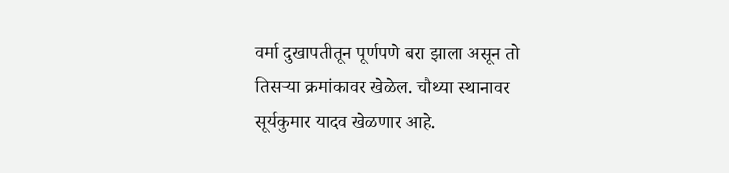वर्मा दुखापतीतून पूर्णपणे बरा झाला असून तो तिसऱ्या क्रमांकावर खेळेल. चौथ्या स्थानावर सूर्यकुमार यादव खेळणार आहे.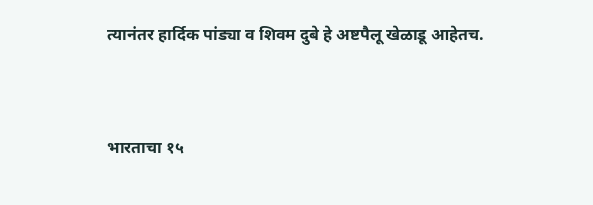त्यानंतर हार्दिक पांड्या व शिवम दुबे हे अष्टपैलू खेळाडू आहेतच.



भारताचा १५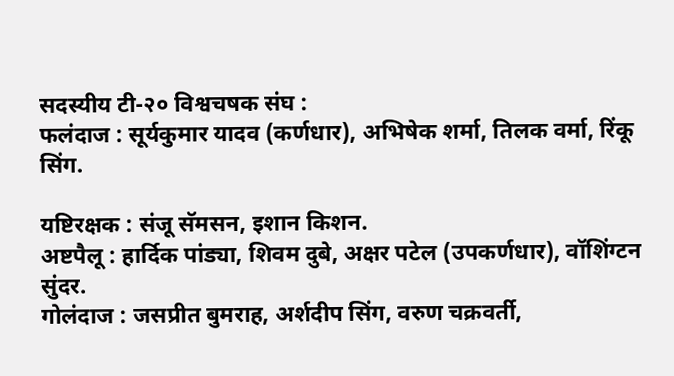सदस्यीय टी-२० विश्वचषक संघ :
फलंदाज : सूर्यकुमार यादव (कर्णधार), अभिषेक शर्मा, तिलक वर्मा, रिंकू सिंग.

यष्टिरक्षक : संजू सॅमसन, इशान किशन.
अष्टपैलू : हार्दिक पांड्या, शिवम दुबे, अक्षर पटेल (उपकर्णधार), वॉशिंग्टन सुंदर.
गोलंदाज : जसप्रीत बुमराह, अर्शदीप सिंग, वरुण चक्रवर्ती,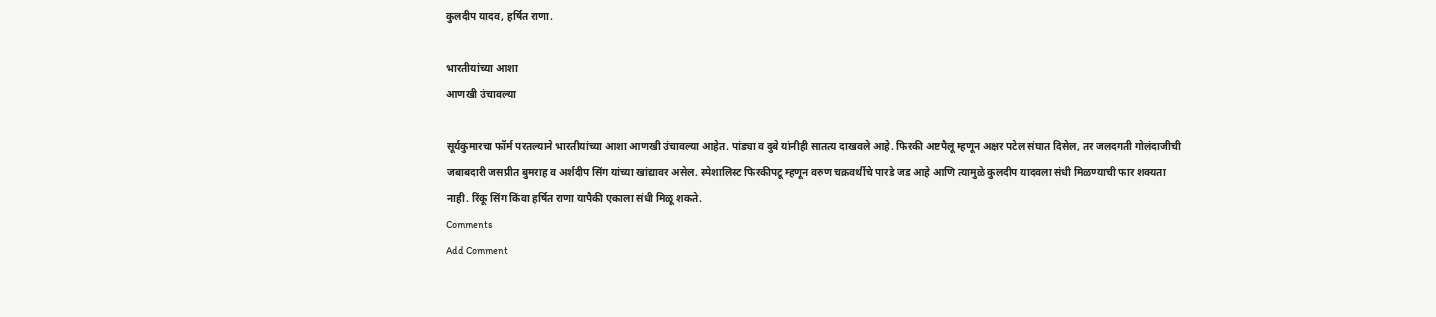कुलदीप यादव, हर्षित राणा.

भारतीयांच्या आशा
आणखी उंचावल्या

सूर्यकुमारचा फॉर्म परतल्याने भारतीयांच्या आशा आणखी उंचावल्या आहेत. पांड्या व दुबे यांनीही सातत्य दाखवले आहे. फिरकी अष्टपैलू म्हणून अक्षर पटेल संघात दिसेल, तर जलदगती गोलंदाजीची जबाबदारी जसप्रीत बुमराह व अर्शदीप सिंग यांच्या खांद्यावर असेल. स्पेशालिस्ट फिरकीपटू म्हणून वरुण चक्रवर्थीचे पारडे जड आहे आणि त्यामुळे कुलदीप यादवला संधी मिळण्याची फार शक्यता नाही. रिंकू सिंग किंवा हर्षित राणा यापैकी एकाला संधी मिळू शकते.
Comments
Add Comment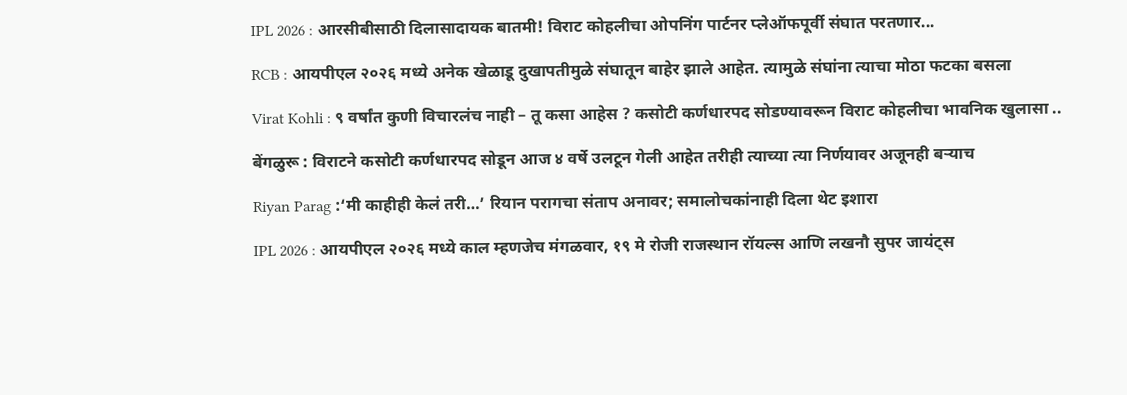IPL 2026 : आरसीबीसाठी दिलासादायक बातमी! विराट कोहलीचा ओपनिंग पार्टनर प्लेऑफपूर्वी संघात परतणार...

RCB : आयपीएल २०२६ मध्ये अनेक खेळाडू दुखापतीमुळे संघातून बाहेर झाले आहेत. त्यामुळे संघांना त्याचा मोठा फटका बसला

Virat Kohli : ९ वर्षांत कुणी विचारलंच नाही – तू कसा आहेस ? कसोटी कर्णधारपद सोडण्यावरून विराट कोहलीचा भावनिक खुलासा ..

बेंगळुरू : विराटने कसोटी कर्णधारपद सोडून आज ४ वर्षे उलटून गेली आहेत तरीही त्याच्या त्या निर्णयावर अजूनही बऱ्याच

Riyan Parag :‘मी काहीही केलं तरी…’ रियान परागचा संताप अनावर; समालोचकांनाही दिला थेट इशारा

IPL 2026 : आयपीएल २०२६ मध्ये काल म्हणजेच मंगळवार, १९ मे रोजी राजस्थान रॉयल्स आणि लखनौ सुपर जायंट्स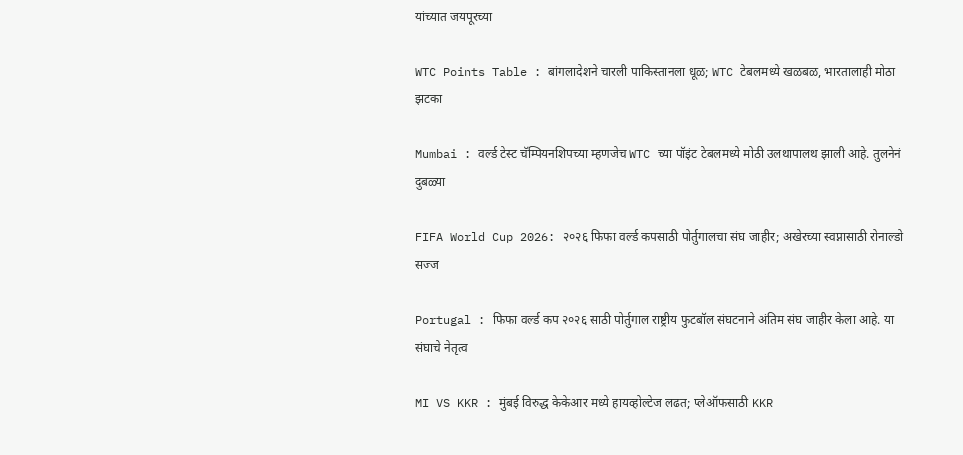यांच्यात जयपूरच्या

WTC Points Table : बांगलादेशने चारली पाकिस्तानला धूळ; WTC टेबलमध्ये खळबळ, भारतालाही मोठा झटका

Mumbai : वर्ल्ड टेस्ट चॅम्पियनशिपच्या म्हणजेच WTC च्या पॉइंट टेबलमध्ये मोठी उलथापालथ झाली आहे. तुलनेनं दुबळ्या

FIFA World Cup 2026: २०२६ फिफा वर्ल्ड कपसाठी पोर्तुगालचा संघ जाहीर; अखेरच्या स्वप्नासाठी रोनाल्डो सज्ज

Portugal : फिफा वर्ल्ड कप २०२६ साठी पोर्तुगाल राष्ट्रीय फुटबॉल संघटनाने अंतिम संघ जाहीर केला आहे. या संघाचे नेतृत्व

MI VS KKR : मुंबई विरुद्ध केकेआर मध्ये हायव्होल्टेज लढत; प्लेऑफसाठी KKR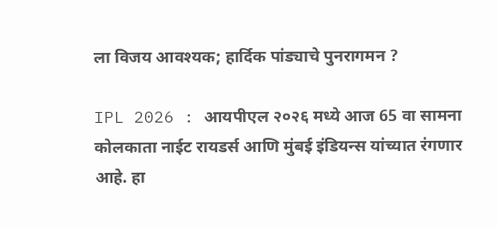ला विजय आवश्यक; हार्दिक पांड्याचे पुनरागमन ?

IPL 2026 : आयपीएल २०२६ मध्ये आज 65 वा सामना कोलकाता नाईट रायडर्स आणि मुंबई इंडियन्स यांच्यात रंगणार आहे. हा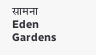सामना Eden Gardens